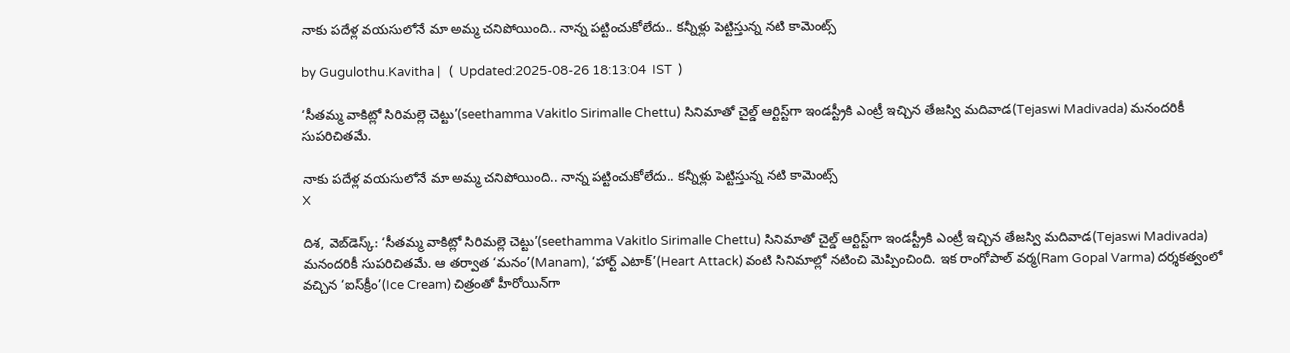నాకు పదేళ్ల వయసులోనే మా అమ్మ చనిపోయింది.. నాన్న పట్టించుకోలేదు.. కన్నీళ్లు పెట్టిస్తున్న నటి కామెంట్స్

by Gugulothu.Kavitha |   (  Updated:2025-08-26 18:13:04  IST  )

‘సీతమ్మ వాకిట్లో సిరిమల్లె చెట్టు’(seethamma Vakitlo Sirimalle Chettu) సినిమాతో చైల్డ్ ఆర్టిస్ట్‌గా ఇండస్ట్రీకి ఎంట్రీ ఇచ్చిన తేజస్వి మదివాడ(Tejaswi Madivada) మనందరికీ సుపరిచితమే.

నాకు పదేళ్ల వయసులోనే మా అమ్మ చనిపోయింది.. నాన్న పట్టించుకోలేదు.. కన్నీళ్లు పెట్టిస్తున్న నటి కామెంట్స్
X

దిశ, వెబ్‌డెస్క్: ‘సీతమ్మ వాకిట్లో సిరిమల్లె చెట్టు’(seethamma Vakitlo Sirimalle Chettu) సినిమాతో చైల్డ్ ఆర్టిస్ట్‌గా ఇండస్ట్రీకి ఎంట్రీ ఇచ్చిన తేజస్వి మదివాడ(Tejaswi Madivada) మనందరికీ సుపరిచితమే. ఆ తర్వాత ‘మనం’(Manam), ‘హార్ట్ ఎటాక్’(Heart Attack) వంటి సినిమాల్లో నటించి మెప్పించింది. ఇక రాంగోపాల్ వర్మ(Ram Gopal Varma) దర్శకత్వంలో వచ్చిన ‘ఐస్‌క్రీం’(Ice Cream) చిత్రంతో హీరోయిన్‌గా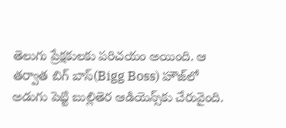తెలుగు ప్రేక్షకులకు పరిచయం అయింది. ఆ తర్వాత బిగ్ బాస్(Bigg Boss) హౌజ్‌లో అడుగు పెట్టి బుల్లితెర ఆడియెన్స్‌కు చేరువైంది.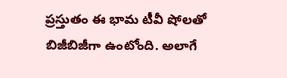ప్రస్తుతం ఈ భామ టీవీ షోలతో బిజీబిజీగా ఉంటోంది. అలాగే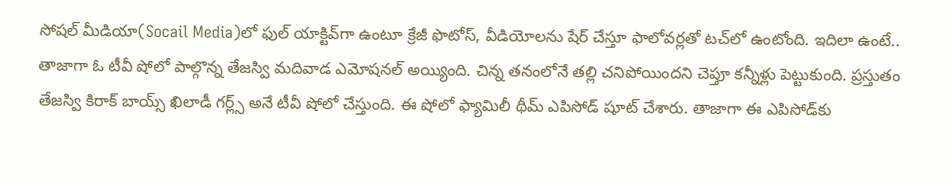సోషల్ మీడియా(Socail Media)లో ఫుల్ యాక్టివ్‌గా ఉంటూ క్రేజీ ఫొటోస్, వీడియోలను షేర్ చేస్తూ ఫాలోవర్లతో టచ్‌లో ఉంటోంది. ఇదిలా ఉంటే.. తాజాగా ఓ టీవీ షోలో పాల్గొన్న తేజస్వి మదివాడ ఎమోషనల్ అయ్యింది. చిన్న తనంలోనే తల్లి చనిపోయిందని చెప్తూ కన్నీళ్లు పెట్టుకుంది. ప్ర‌స్తుతం తేజస్వి కిరాక్ బాయ్స్ ఖిలాడీ గర్ల్స్ అనే టీవీ షోలో చేస్తుంది. ఈ షోలో ఫ్యామిలీ థీమ్ ఎపిసోడ్ షూట్ చేశారు. తాజాగా ఈ ఎపిసోడ్‌కు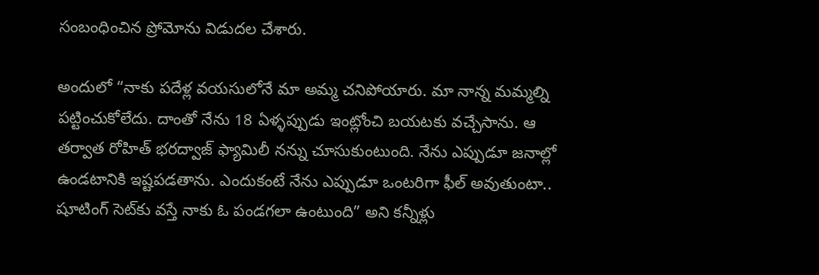సంబంధించిన ప్రోమోను విడుదల చేశారు.

అందులో “నాకు పదేళ్ల వయసులోనే మా అమ్మ చనిపోయారు. మా నాన్న మమ్మల్ని పట్టించుకోలేదు. దాంతో నేను 18 ఏళ్ళప్పుడు ఇంట్లోంచి బయటకు వచ్చేసాను. ఆ తర్వాత రోహిత్ భరద్వాజ్ ఫ్యామిలీ నన్ను చూసుకుంటుంది. నేను ఎప్పుడూ జనాల్లో ఉండటానికి ఇష్టపడతాను. ఎందుకంటే నేను ఎప్పుడూ ఒంటరిగా ఫీల్ అవుతుంటా.. షూటింగ్ సెట్‌కు వస్తే నాకు ఓ పండగలా ఉంటుంది” అని కన్నీళ్లు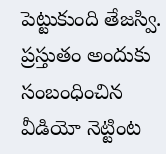పెట్టుకుంది తేజస్వి. ప్రస్తుతం అందుకు సంబంధించిన వీడియో నెట్టింట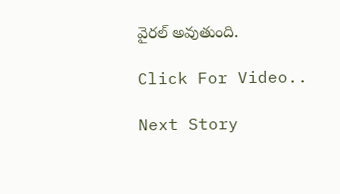వైరల్ అవుతుంది.

Click For Video..

Next Story